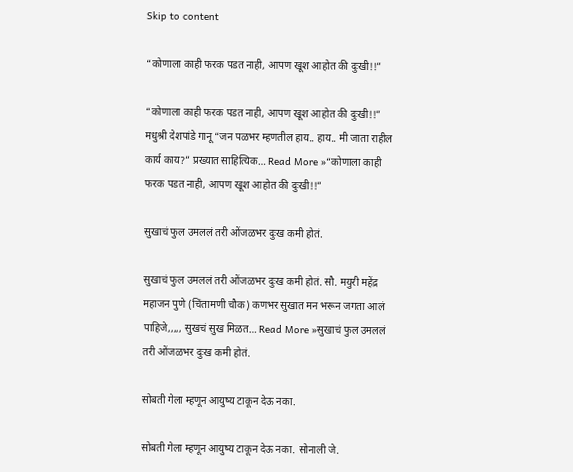Skip to content

“कोणाला काही फरक पडत नाही, आपण खूश आहोत की दुःखी!!”

“कोणाला काही फरक पडत नाही, आपण खूश आहोत की दुःखी!!” मधुश्री देशपांडे गानू “जन पळभर म्हणतील हाय.. हाय.. मी जाता राहील कार्य काय?” प्रख्यात साहित्यिक… Read More »“कोणाला काही फरक पडत नाही, आपण खूश आहोत की दुःखी!!”

सुखाचं फुल उमललं तरी ओंजळभर दुःख कमी होतं.

सुखाचं फुल उमललं तरी ओंजळभर दुःख कमी होतं. सौ. मयुरी महेंद्र महाजन पुणे (चिंतामणी चौक) कणभर सुखात मन भरून जगता आलं पाहिजे,,,,, सुखचं सुख मिळत… Read More »सुखाचं फुल उमललं तरी ओंजळभर दुःख कमी होतं.

सोबती गेला म्हणून आयुष्य टाकून देऊ नका.

सोबती गेला म्हणून आयुष्य टाकून देऊ नका. सोनाली जे.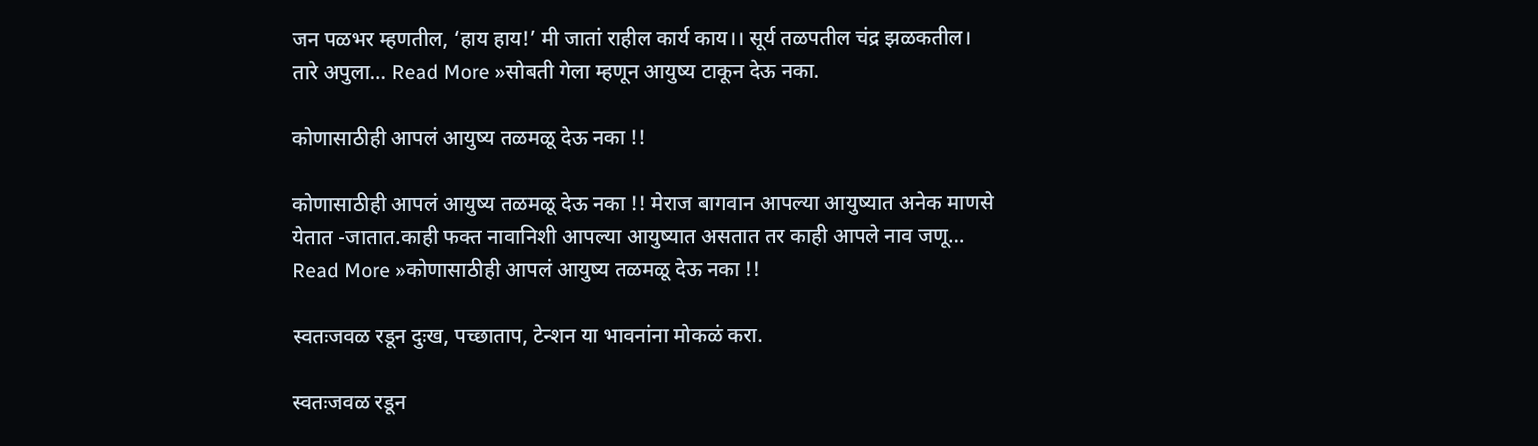जन पळभर म्हणतील, ‘हाय हाय!’ मी जातां राहील कार्य काय।। सूर्य तळपतील चंद्र झळकतील। तारे अपुला… Read More »सोबती गेला म्हणून आयुष्य टाकून देऊ नका.

कोणासाठीही आपलं आयुष्य तळमळू देऊ नका !!

कोणासाठीही आपलं आयुष्य तळमळू देऊ नका !! मेराज बागवान आपल्या आयुष्यात अनेक माणसे येतात -जातात.काही फक्त नावानिशी आपल्या आयुष्यात असतात तर काही आपले नाव जणू… Read More »कोणासाठीही आपलं आयुष्य तळमळू देऊ नका !!

स्वतःजवळ रडून दुःख, पच्छाताप, टेन्शन या भावनांना मोकळं करा.

स्वतःजवळ रडून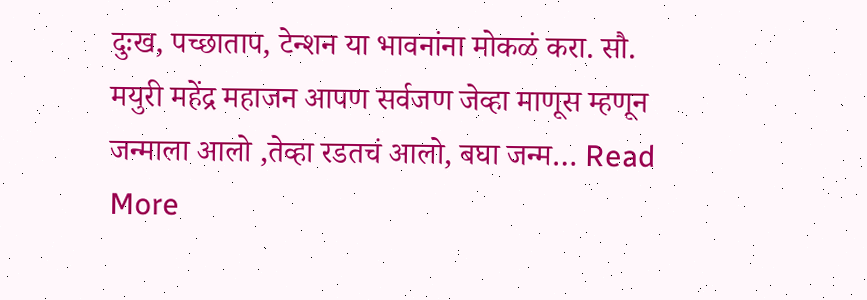दुःख, पच्छाताप, टेन्शन या भावनांना मोकळं करा. सौ. मयुरी महेंद्र महाजन आपण सर्वजण जेव्हा माणूस म्हणून जन्माला आलो ,तेव्हा रडतचं आलो, बघा जन्म… Read More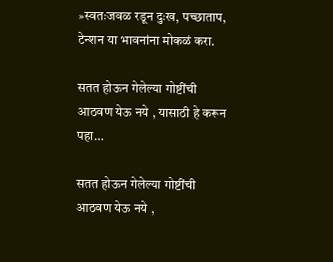»स्वतःजवळ रडून दुःख, पच्छाताप, टेन्शन या भावनांना मोकळं करा.

सतत होऊन गेलेल्या गोष्टींची आठवण येऊ नये , यासाठी हे करून पहा…

सतत होऊन गेलेल्या गोष्टींची आठवण येऊ नये ,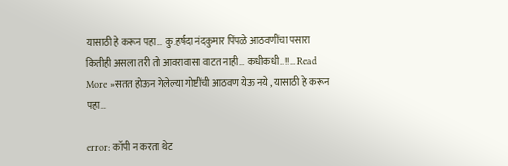यासाठी हे करून पहा… कु.हर्षदा नंदकुमार पिंपळे आठवणींचा पसारा कितीही असला तरी तो आवरावासा वाटत नाही… कधीकधी..!!… Read More »सतत होऊन गेलेल्या गोष्टींची आठवण येऊ नये , यासाठी हे करून पहा…

error: कॉपी न करता थेट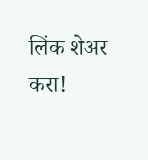लिंक शेअर करा!